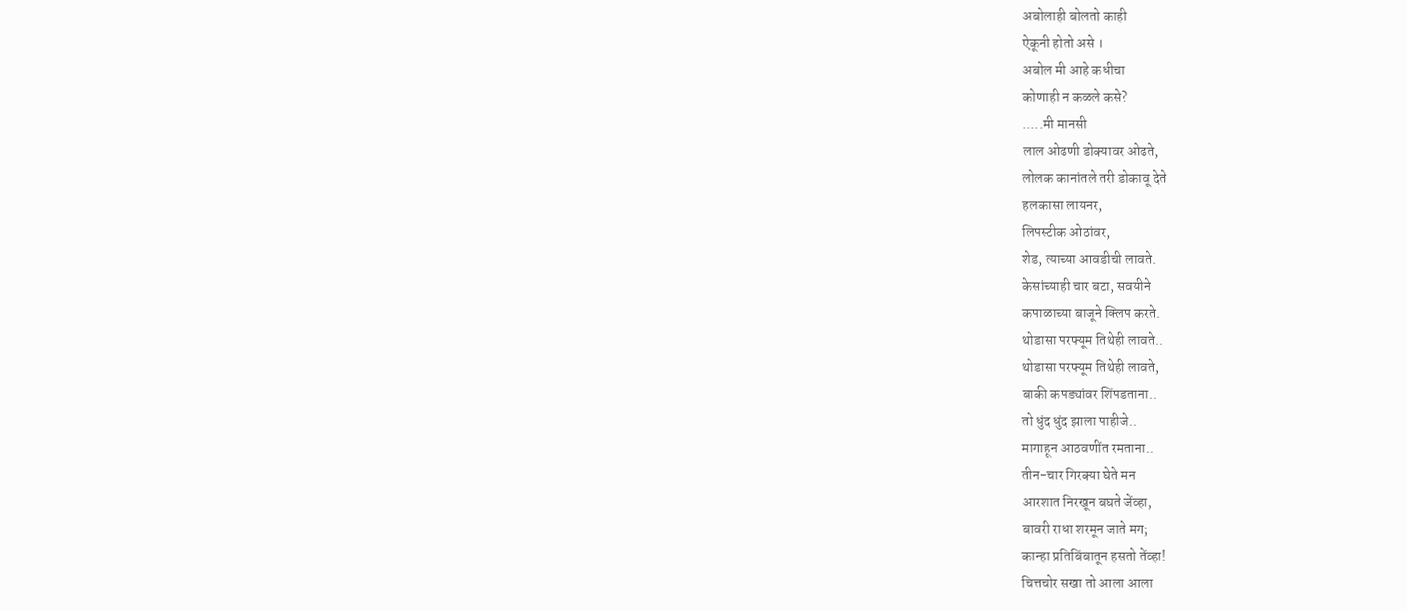अबोलाही बोलतो काही
ऐकूनी होतो असे ।
अबोल मी आहे कधीचा
कोणाही न कळले कसे?
.....मी मानसी
लाल ओढणी डोक्यावर ओढते,
लोलक कानांतले तरी डोकावू देते
हलकासा लायनर,
लिपस्टीक ओठांवर,
शेड, त्याच्या आवडीची लावते.
केसांच्याही चार बटा, सवयीने
कपाळाच्या बाजूने क्लिप करते.
थोडासा परफ्यूम तिथेही लावते..
थोडासा परफ्यूम तिथेही लावते,
बाकी कपड्यांवर शिंपडताना..
तो धुंद धुंद झाला पाहीजे..
मागाहून आठवणींत रमताना..
तीन-चार गिरक्या घेते मन
आरशात निरखून बघते जेंव्हा,
बावरी राधा शरमून जाते मग;
कान्हा प्रतिबिंबातून हसतो तेंव्हा!
चित्तचोर सखा तो आला आला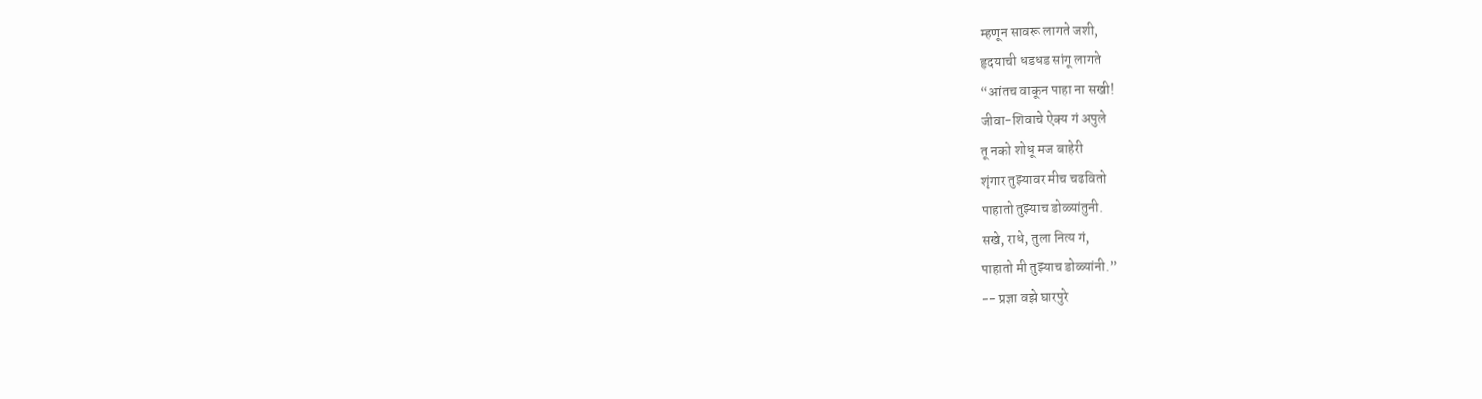म्हणून सावरू लागते जशी,
हृदयाची धडधड सांगू लागते
“आंतच वाकून पाहा ना सखी!
जीवा-शिवाचे ऐक्य गं अपुले
तू नको शोधू मज बाहेरी
शृंगार तुझ्यावर मीच चढवितो
पाहातो तुझ्याच डोळ्यांतुनी.
सखे, राधे, तुला नित्य गं,
पाहातो मी तुझ्याच डोळ्यांनी.”
-- प्रज्ञा वझे घारपुरे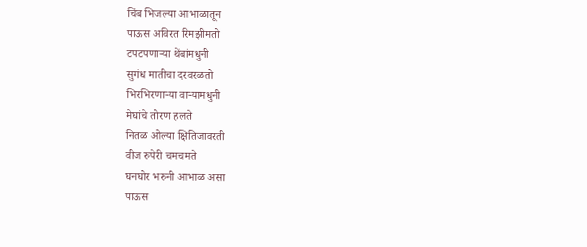चिंब भिजल्या आभाळातून
पाऊस अविरत रिमझीमतो
टपटपणाऱ्या थेंबांमधुनी
सुगंध मातीचा दरवरळतो
भिरभिरणाऱ्या वाऱ्यामधुनी
मेघांचे तोरण हलते
नितळ ओल्या क्षितिजावरती
वीज रुपेरी चमचमते
घनघोर भरुनी आभाळ असा
पाऊस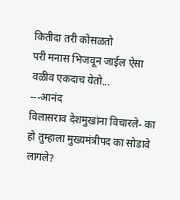कितीदा तरी कोसळतो
परी मनास भिजवून जाईल ऐसा
वळीव एकदाच येतो...
---आनंद
विलासराव देशमुखांना विचारले- का हो तुम्हाला मुख्यमंत्रीपद का सोडावे लागले?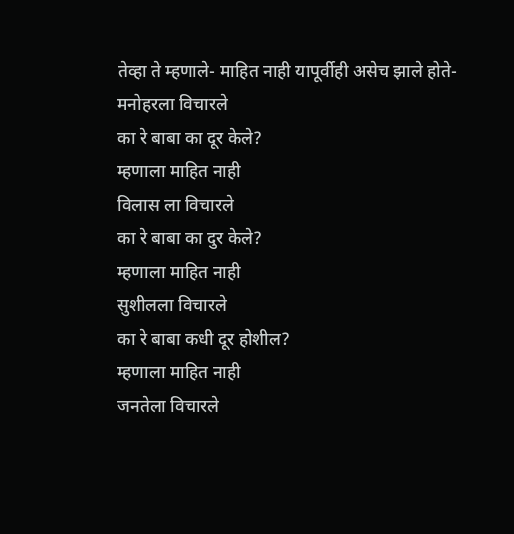तेव्हा ते म्हणाले- माहित नाही यापूर्वीही असेच झाले होते-
मनोहरला विचारले
का रे बाबा का दूर केले?
म्हणाला माहित नाही
विलास ला विचारले
का रे बाबा का दुर केले?
म्हणाला माहित नाही
सुशीलला विचारले
का रे बाबा कधी दूर होशील?
म्हणाला माहित नाही
जनतेला विचारले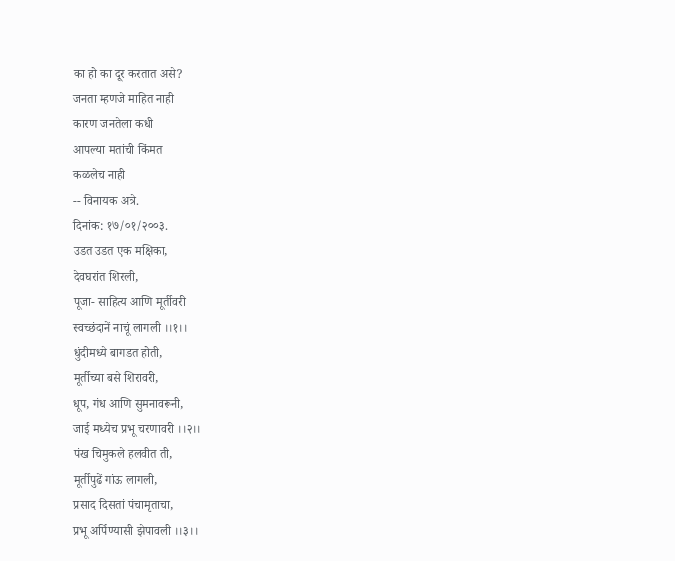का हो का दूर करतात असे?
जनता म्हणजे माहित नाही
कारण जनतेला कधी
आपल्या मतांची किंमत
कळलेच नाही
-- विनायक अत्रे.
दिनांक: १७/०१/२००३.
उडत उडत एक मक्षिका,
देवघरांत शिरली,
पूजा- साहित्य आणि मूर्तीवरी
स्वच्छंदानें नाचूं लागली ।।१।।
धुंदीमध्ये बागडत होती,
मूर्तीच्या बसे शिरावरी,
धूप, गंध आणि सुमनावरूनी,
जाई मध्येच प्रभू चरणावरी ।।२।।
पंख चिमुकले हलवीत ती,
मूर्तीपुढें गांऊ लागली,
प्रसाद दिसतां पंचामृताचा,
प्रभू अर्पिण्यासी झेपावली ।।३।।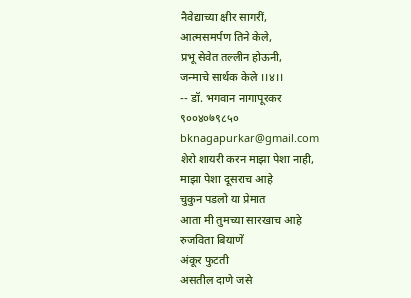नैवेद्याच्या क्षीर सागरीं,
आत्मसमर्पण तिने केले,
प्रभू सेवेत तल्लीन होऊनी,
जन्माचे सार्थक केले ।।४।।
-- डॉ. भगवान नागापूरकर
९००४०७९८५०
bknagapurkar@gmail.com
शेरो शायरी करन माझा पेशा नाही,
माझा पेशा दूसराच आहे
चुकुन पडलो या प्रेमात
आता मी तुमच्या सारखाच आहे
रुजविता बियाणें
अंकूर फुटती
असतील दाणे जसे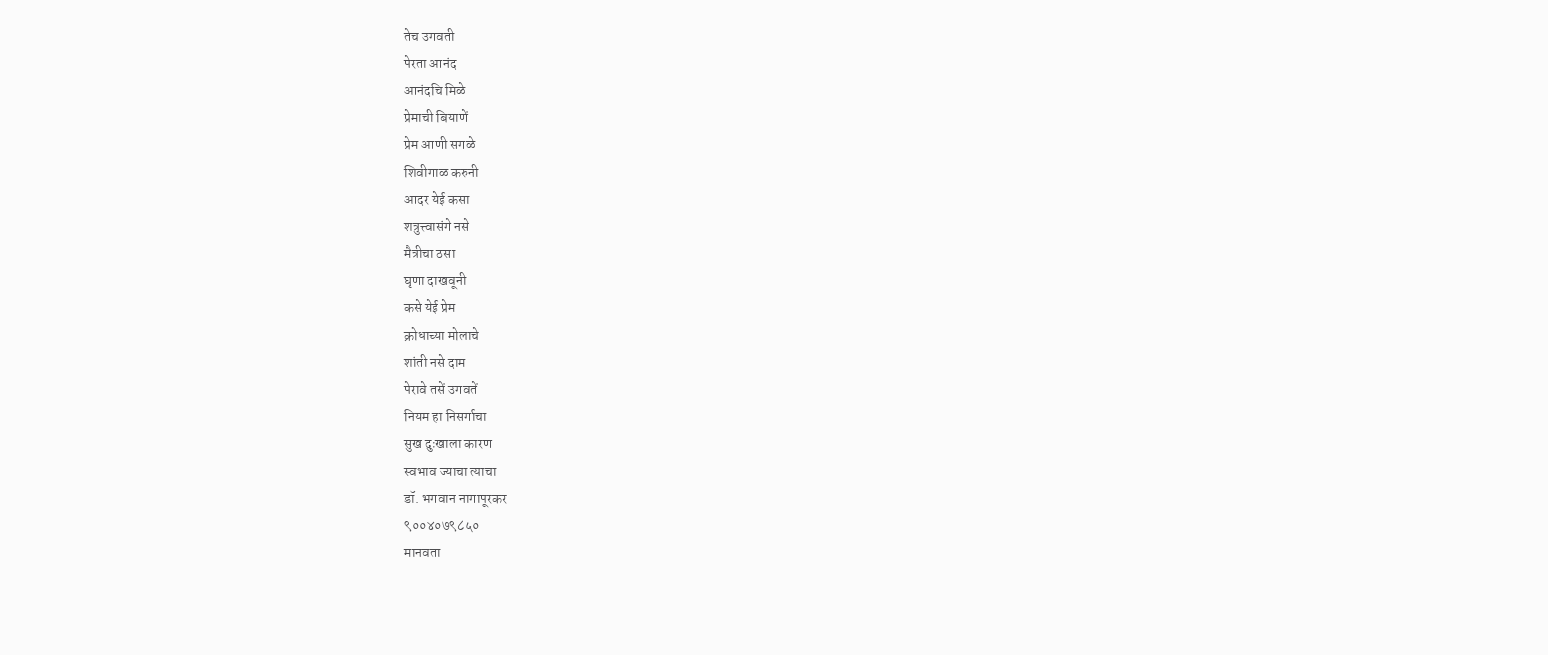तेच उगवती
पेरता आनंद
आनंदचि मिळे
प्रेमाची बियाणें
प्रेम आणी सगळे
शिवीगाळ करुनी
आदर येई कसा
शत्रुत्त्वासंगे नसे
मैत्रीचा ठसा
घृणा दाखवूनी
कसे येई प्रेम
क्रोधाच्या मोलाचे
शांती नसे दाम
पेरावे तसें उगवतें
नियम हा निसर्गाचा
सुख दुःखाला कारण
स्वभाव ज्याचा त्याचा
डॉ. भगवान नागापूरकर
९००४०७९८५०
मानवता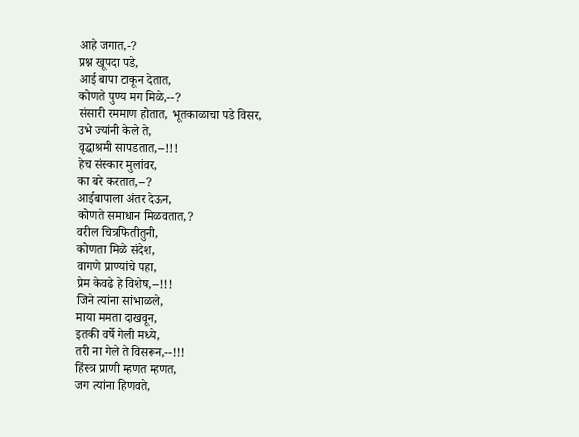आहे जगात,-?
प्रश्न खूपदा पडे,
आई बापा टाकून देतात,
कोणते पुण्य मग मिळे,--?
संसारी रममाण होतात, भूतकाळाचा पडे विसर,
उभे ज्यांनी केले ते,
वृद्धाश्रमी सापडतात,--!!!
हेच संस्कार मुलांवर,
का बरे करतात,--?
आईबापाला अंतर देऊन,
कोणते समाधान मिळवतात,?
वरील चित्रफितीतुनी,
कोणता मिळे संदेश,
वागणे प्राण्यांचे पहा,
प्रेम केवढे हे विशेष,--!!!
जिने त्यांना सांभाळले,
माया ममता दाखवून,
इतकी वर्षे गेली मध्ये,
तरी ना गेले ते विसरून,--!!!
हिंस्त्र प्राणी म्हणत म्हणत,
जग त्यांना हिणवते,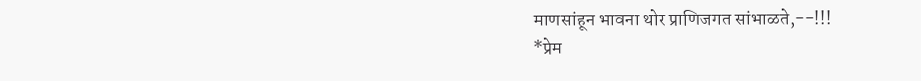माणसांहून भावना थोर प्राणिजगत सांभाळते,--!!!
*प्रेम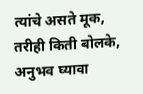त्यांचे असते मूक,
तरीही किती बोलके,
अनुभव घ्यावा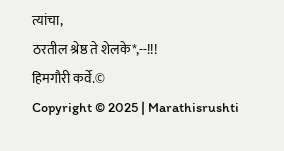त्यांचा,
ठरतील श्रेष्ठ ते शेलके*,--!!!
हिमगौरी कर्वे.©
Copyright © 2025 | Marathisrushti